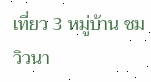เที่ยว 3 หมู่บ้าน ชมวิวนา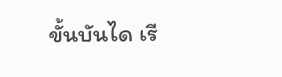ขั้นบันได เรี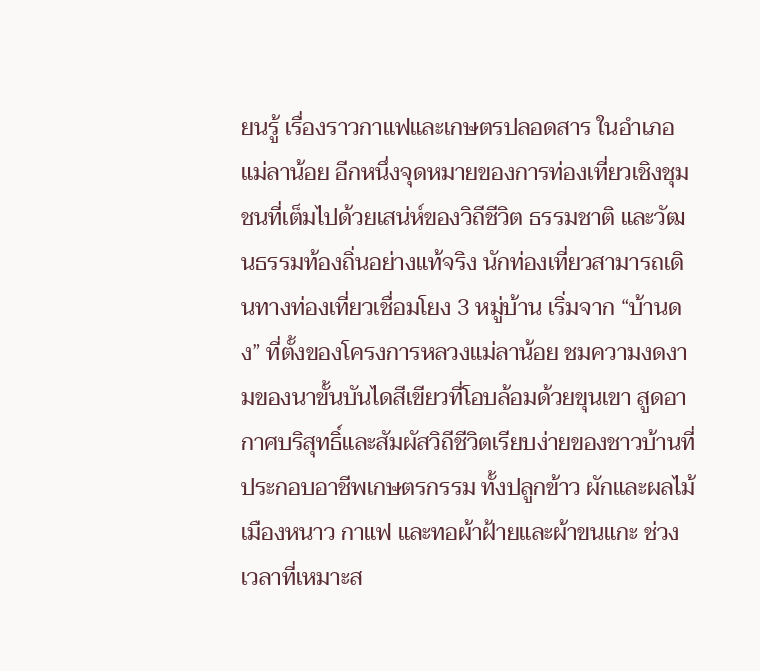ยนรู้ เรื่องราวกาแฟและเกษตรปลอดสาร ในอำเภอแม่ลาน้อย อีกหนึ่งจุดหมายของการท่องเที่ยวเชิงชุมชนที่เต็มไปด้วยเสน่ห์ของวิถีชีวิต ธรรมชาติ และวัฒนธรรมท้องถิ่นอย่างแท้จริง นักท่องเที่ยวสามารถเดินทางท่องเที่ยวเชื่อมโยง 3 หมู่บ้าน เริ่มจาก “บ้านดง” ที่ตั้งของโครงการหลวงแม่ลาน้อย ชมความงดงามของนาขั้นบันไดสีเขียวที่โอบล้อมด้วยขุนเขา สูดอากาศบริสุทธิ์และสัมผัสวิถีชีวิตเรียบง่ายของชาวบ้านที่ประกอบอาชีพเกษตรกรรม ทั้งปลูกข้าว ผักและผลไม้เมืองหนาว กาแฟ และทอผ้าฝ้ายและผ้าขนแกะ ช่วงเวลาที่เหมาะส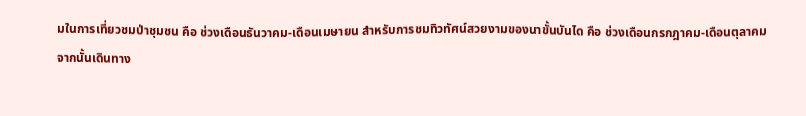มในการเที่ยวชมป่าชุมชน คือ ช่วงเดือนธันวาคม-เดือนเมษายน สำหรับการชมทิวทัศน์สวยงามของนาขั้นบันได คือ ช่วงเดือนกรกฎาคม-เดือนตุลาคม
จากนั้นเดินทาง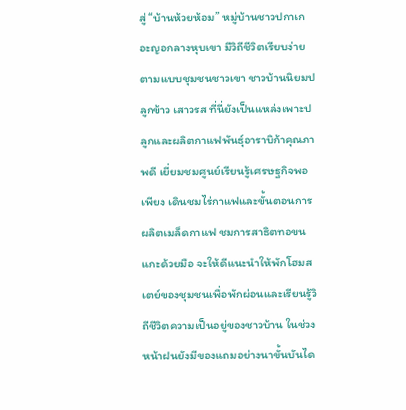สู่ “บ้านห้วยห้อม” หมู่บ้านชาวปกาเกอะญอกลางหุบเขา มีวิถีชีวิตเรียบง่ายตามแบบชุมชนชาวเขา ชาวบ้านนิยมปลูกข้าว เสาวรส ที่นี่ยังเป็นแหล่งเพาะปลูกและผลิตกาแฟพันธุ์อาราบิก้าคุณภาพดี เยี่ยมชมศูนย์เรียนรู้เศรษฐกิจพอเพียง เดินชมไร่กาแฟและขั้นตอนการผลิตเมล็ดกาแฟ ชมการสาธิตทอขนแกะด้วยมือ จะให้ดีแนะนำให้พักโฮมสเตย์ของชุมชนเพื่อพักผ่อนและเรียนรู้วิถีชีวิตความเป็นอยู่ของชาวบ้าน ในช่วงหน้าฝนยังมีของแถมอย่างนาขั้นบันได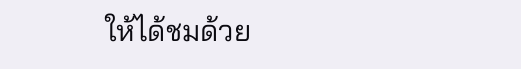ให้ได้ชมด้วย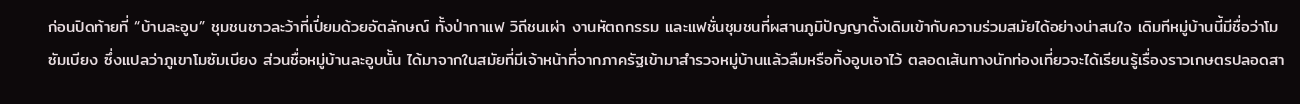ก่อนปิดท้ายที่ “บ้านละอูบ” ชุมชนชาวละว้าที่เปี่ยมด้วยอัตลักษณ์ ทั้งป่ากาแฟ วิถีชนเผ่า งานหัตถกรรม และแฟชั่นชุมชนที่ผสานภูมิปัญญาดั้งเดิมเข้ากับความร่วมสมัยได้อย่างน่าสนใจ เดิมทีหมู่บ้านนี้มีชื่อว่าโมซัมเบียง ซึ่งแปลว่าภูเขาโมซัมเบียง ส่วนชื่อหมู่บ้านละอูบนั้น ได้มาจากในสมัยที่มีเจ้าหน้าที่จากภาครัฐเข้ามาสำรวจหมู่บ้านแล้วลืมหรือทิ้งอูบเอาไว้ ตลอดเส้นทางนักท่องเที่ยวจะได้เรียนรู้เรื่องราวเกษตรปลอดสา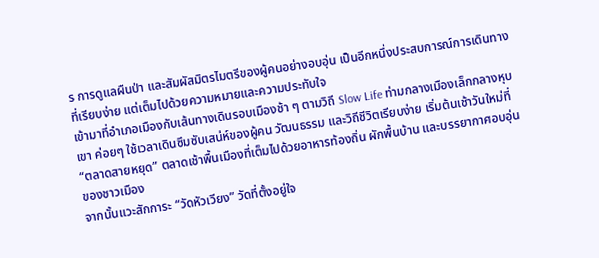ร การดูแลผืนป่า และสัมผัสมิตรไมตรีของผู้คนอย่างอบอุ่น เป็นอีกหนึ่งประสบการณ์การเดินทางที่เรียบง่าย แต่เต็มไปด้วยความหมายและความประทับใจ
เข้ามาที่อำเภอเมืองกับเส้นทางเดินรอบเมืองช้า ๆ ตามวิถี Slow Life ท่ามกลางเมืองเล็กกลางหุบเขา ค่อยๆ ใช้เวลาเดินซึมซับเสน่ห์ของผู้คน วัฒนธรรม และวิถีชีวิตเรียบง่าย เริ่มต้นเช้าวันใหม่ที่ “ตลาดสายหยุด” ตลาดเช้าพื้นเมืองที่เต็มไปด้วยอาหารท้องถิ่น ผักพื้นบ้าน และบรรยากาศอบอุ่นของชาวเมือง
จากนั้นแวะสักการะ “วัดหัวเวียง” วัดที่ตั้งอยู่ใจ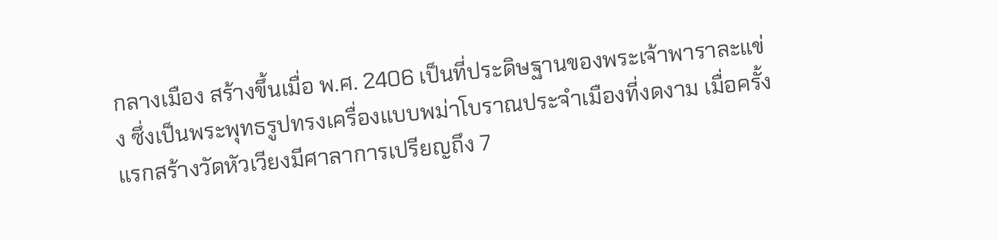กลางเมือง สร้างขึ้นเมื่อ พ.ศ. 2406 เป็นที่ประดิษฐานของพระเจ้าพาราละแข่ง ซึ่งเป็นพระพุทธรูปทรงเครื่องแบบพม่าโบราณประจำเมืองที่งดงาม เมื่อครั้งแรกสร้างวัดหัวเวียงมีศาลาการเปรียญถึง 7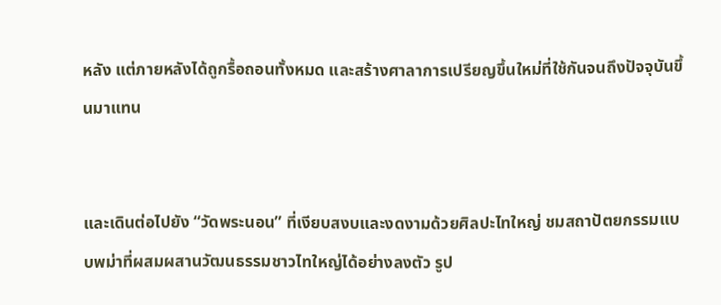หลัง แต่ภายหลังได้ถูกรื้อถอนทั้งหมด และสร้างศาลาการเปรียญขึ้นใหม่ที่ใช้กันจนถึงปัจจุบันขึ้นมาแทน


และเดินต่อไปยัง “วัดพระนอน” ที่เงียบสงบและงดงามด้วยศิลปะไทใหญ่ ชมสถาปัตยกรรมแบบพม่าที่ผสมผสานวัฒนธรรมชาวไทใหญ่ได้อย่างลงตัว รูป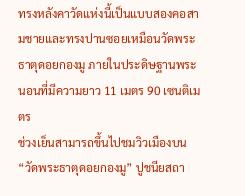ทรงหลังคาวัดแห่งนี้เป็นแบบสองคอสามชายและทรงปานซอยเหมือนวัดพระธาตุดอยกองมู ภายในประดิษฐานพระนอนที่มีความยาว 11 เมตร 90 เซนติเมตร
ช่วงเย็นสามารถขึ้นไปชมวิวเมืองบน “วัดพระธาตุดอยกองมู” ปูชนียสถา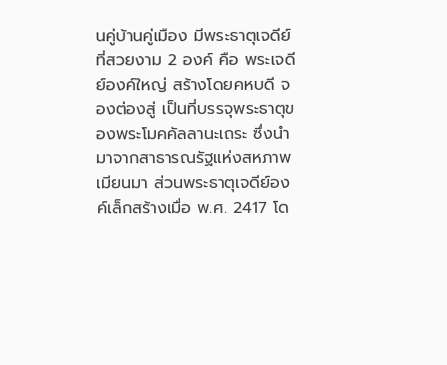นคู่บ้านคู่เมือง มีพระธาตุเจดีย์ที่สวยงาม 2 องค์ คือ พระเจดีย์องค์ใหญ่ สร้างโดยคหบดี จองต่องสู่ เป็นที่บรรจุพระธาตุของพระโมคคัลลานะเถระ ซึ่งนำมาจากสาธารณรัฐแห่งสหภาพเมียนมา ส่วนพระธาตุเจดีย์องค์เล็กสร้างเมื่อ พ.ศ. 2417 โด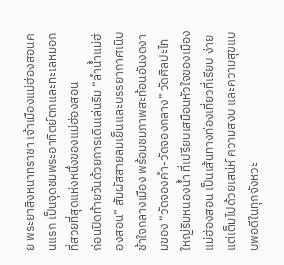ย พระยาสิงหนาทราชา เจ้าเมืองแม่ฮ่องสอนคนแรก เป็นจุดชมพระอาทิตย์ตกและทะเลหมอกที่สวยที่สุดแห่งหนึ่งของแม่ฮ่องสอน
ก่อนปิดท้ายวันด้วยการเดินเล่นริม “ลำน้ำแม่ฮ่องสอน” สัมผัสสายลมเย็นและบรรยากาศเนิบช้าใจกลางเมือง พร้อมชมภาพสะท้อนอันงดงามของ “วัดจองคำ-วัดจองกลาง” วัดศิลปะไทใหญ่ริมหนองน้ำ ที่เปรียบเสมือนหัวใจของเมืองแม่ฮ่องสอน เป็นเส้นทางท่องเที่ยวที่เรียบ ง่าย แต่เต็มไปด้วยเสน่ห์ ความสงบ และความสุขแบบพอดีในทุกจังหวะ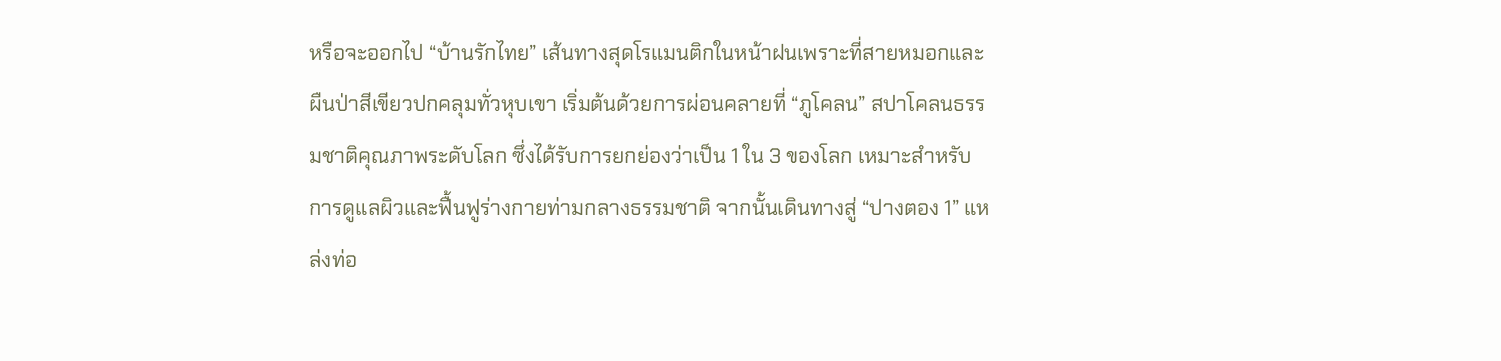หรือจะออกไป “บ้านรักไทย” เส้นทางสุดโรแมนติกในหน้าฝนเพราะที่สายหมอกและผืนป่าสีเขียวปกคลุมทั่วหุบเขา เริ่มต้นด้วยการผ่อนคลายที่ “ภูโคลน” สปาโคลนธรรมชาติคุณภาพระดับโลก ซึ่งได้รับการยกย่องว่าเป็น 1 ใน 3 ของโลก เหมาะสำหรับการดูแลผิวและฟื้นฟูร่างกายท่ามกลางธรรมชาติ จากนั้นเดินทางสู่ “ปางตอง 1” แหล่งท่อ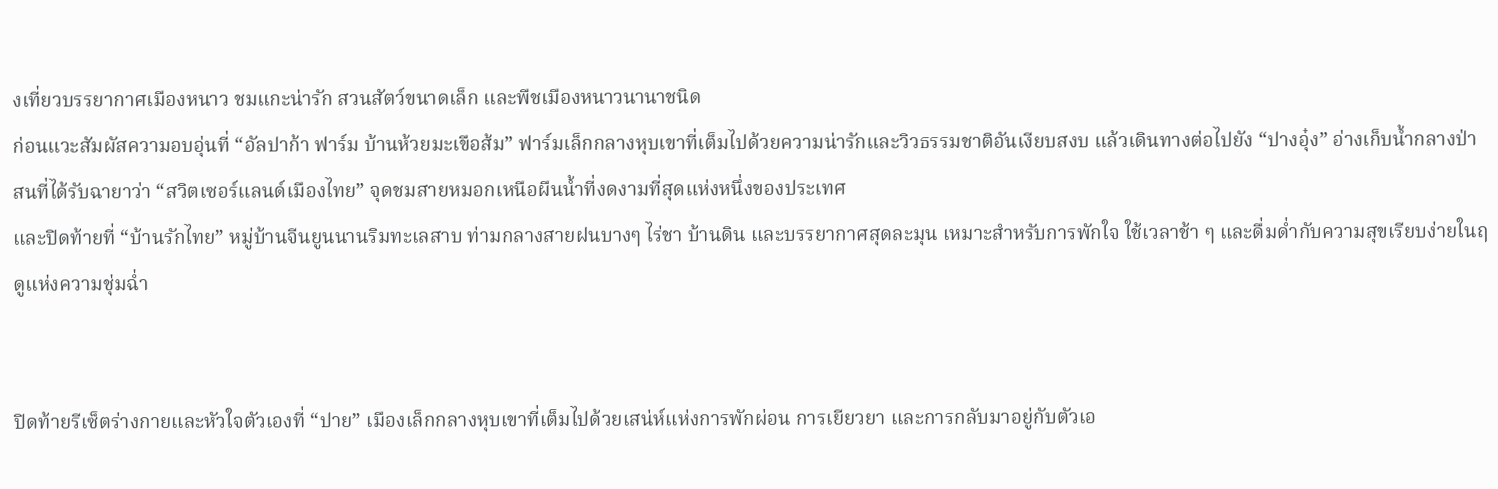งเที่ยวบรรยากาศเมืองหนาว ชมแกะน่ารัก สวนสัตว์ขนาดเล็ก และพืชเมืองหนาวนานาชนิด
ก่อนแวะสัมผัสความอบอุ่นที่ “อัลปาก้า ฟาร์ม บ้านห้วยมะเขือส้ม” ฟาร์มเล็กกลางหุบเขาที่เต็มไปด้วยความน่ารักและวิวธรรมชาติอันเงียบสงบ แล้วเดินทางต่อไปยัง “ปางอุ๋ง” อ่างเก็บน้ำกลางป่าสนที่ได้รับฉายาว่า “สวิตเซอร์แลนด์เมืองไทย” จุดชมสายหมอกเหนือผืนน้ำที่งดงามที่สุดแห่งหนึ่งของประเทศ
และปิดท้ายที่ “บ้านรักไทย” หมู่บ้านจีนยูนนานริมทะเลสาบ ท่ามกลางสายฝนบางๆ ไร่ชา บ้านดิน และบรรยากาศสุดละมุน เหมาะสำหรับการพักใจ ใช้เวลาช้า ๆ และดื่มด่ำกับความสุขเรียบง่ายในฤดูแห่งความชุ่มฉ่ำ


ปิดท้ายรีเซ็ตร่างกายและหัวใจตัวเองที่ “ปาย” เมืองเล็กกลางหุบเขาที่เต็มไปด้วยเสน่ห์แห่งการพักผ่อน การเยียวยา และการกลับมาอยู่กับตัวเอ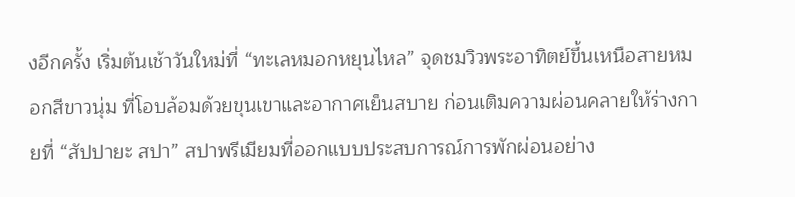งอีกครั้ง เริ่มต้นเช้าวันใหม่ที่ “ทะเลหมอกหยุนไหล” จุดชมวิวพระอาทิตย์ขึ้นเหนือสายหมอกสีขาวนุ่ม ที่โอบล้อมด้วยขุนเขาและอากาศเย็นสบาย ก่อนเติมความผ่อนคลายให้ร่างกายที่ “สัปปายะ สปา” สปาพรีเมียมที่ออกแบบประสบการณ์การพักผ่อนอย่าง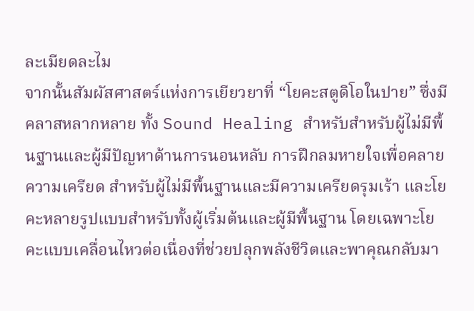ละเมียดละไม
จากนั้นสัมผัสศาสตร์แห่งการเยียวยาที่ “โยคะสตูดิโอในปาย” ซึ่งมีคลาสหลากหลาย ทั้ง Sound Healing สำหรับสำหรับผู้ไม่มีพื้นฐานและผู้มีปัญหาด้านการนอนหลับ การฝึกลมหายใจเพื่อคลายความเครียด สำหรับผู้ไม่มีพื้นฐานและมีความเครียดรุมเร้า และโยคะหลายรูปแบบสำหรับทั้งผู้เริ่มต้นและผู้มีพื้นฐาน โดยเฉพาะโยคะแบบเคลื่อนไหวต่อเนื่องที่ช่วยปลุกพลังชีวิตและพาคุณกลับมา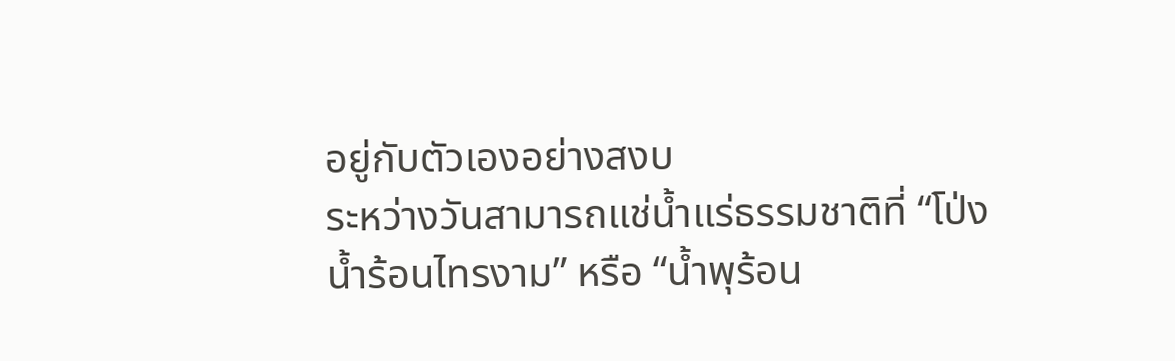อยู่กับตัวเองอย่างสงบ
ระหว่างวันสามารถแช่น้ำแร่ธรรมชาติที่ “โป่งน้ำร้อนไทรงาม” หรือ “น้ำพุร้อน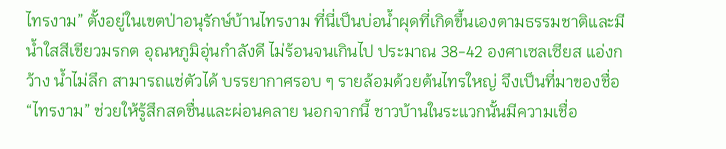ไทรงาม” ตั้งอยู่ในเขตป่าอนุรักษ์บ้านไทรงาม ที่นี่เป็นบ่อน้ำผุดที่เกิดขึ้นเองตามธรรมชาติและมีน้ำใสสีเขียวมรกต อุณหภูมิอุ่นกำลังดี ไม่ร้อนจนเกินไป ประมาณ 38-42 องศาเซลเซียส แอ่งกว้าง น้ำไม่ลึก สามารถแช่ตัวได้ บรรยากาศรอบ ๆ รายล้อมด้วยต้นไทรใหญ่ จึงเป็นที่มาของชื่อ “ไทรงาม” ช่วยให้รู้สึกสดชื่นและผ่อนคลาย นอกจากนี้ ชาวบ้านในระแวกนั้นมีความเชื่อ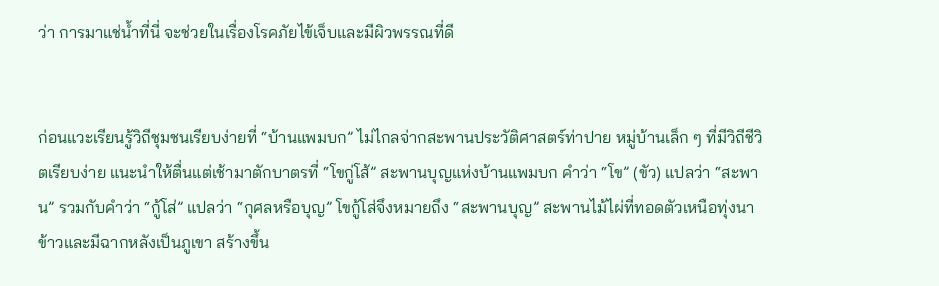ว่า การมาแช่น้ำที่นี่ จะช่วยในเรื่องโรคภัยไข้เจ็บและมีผิวพรรณที่ดี


ก่อนแวะเรียนรู้วิถีชุมชนเรียบง่ายที่ “บ้านแพมบก” ไม่ไกลจ่ากสะพานประวัติศาสตร์ท่าปาย หมู่บ้านเล็ก ๆ ที่มีวิถีชีวิตเรียบง่าย แนะนำให้ตื่นแต่เช้ามาตักบาตรที่ “โขกู่โส้” สะพานบุญแห่งบ้านแพมบก คำว่า “โข” (ขัว) แปลว่า “สะพาน” รวมกับคำว่า “กู้โส่” แปลว่า “กุศลหรือบุญ” โขกู้โส่จึงหมายถึง “สะพานบุญ” สะพานไม้ไผ่ที่ทอดตัวเหนือทุ่งนาข้าวและมีฉากหลังเป็นภูเขา สร้างขึ้น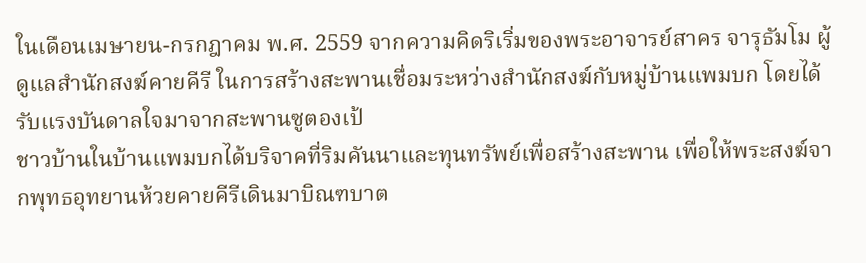ในเดือนเมษายน-กรกฎาคม พ.ศ. 2559 จากความคิดริเริ่มของพระอาจารย์สาคร จารุธัมโม ผู้ดูแลสำนักสงฆ์คายคีรี ในการสร้างสะพานเชื่อมระหว่างสำนักสงฆ์กับหมู่บ้านแพมบก โดยได้รับแรงบันดาลใจมาจากสะพานซูตองเป้
ชาวบ้านในบ้านแพมบกได้บริจาคที่ริมคันนาและทุนทรัพย์เพื่อสร้างสะพาน เพื่อให้พระสงฆ์จากพุทธอุทยานห้วยคายคีรีเดินมาบิณฑบาต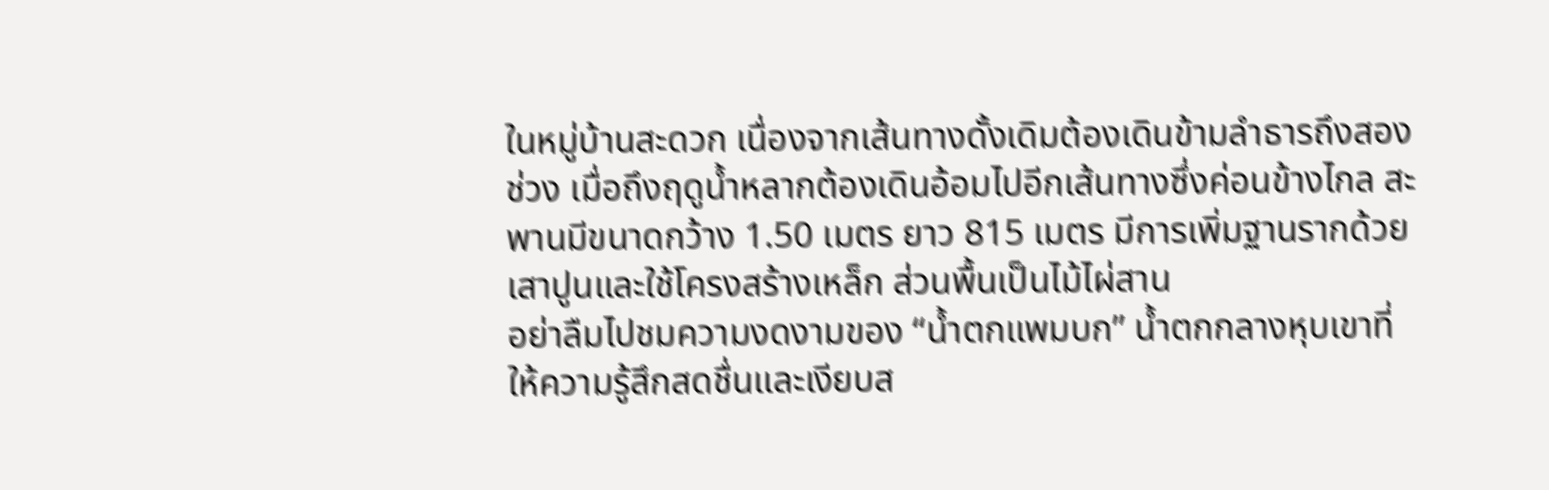ในหมู่บ้านสะดวก เนื่องจากเส้นทางดั้งเดิมต้องเดินข้ามลำธารถึงสองช่วง เมื่อถึงฤดูน้ำหลากต้องเดินอ้อมไปอีกเส้นทางซึ่งค่อนข้างไกล สะพานมีขนาดกว้าง 1.50 เมตร ยาว 815 เมตร มีการเพิ่มฐานรากด้วยเสาปูนและใช้โครงสร้างเหล็ก ส่วนพื้นเป็นไม้ไผ่สาน
อย่าลืมไปชมความงดงามของ “น้ำตกแพมบก” น้ำตกกลางหุบเขาที่ให้ความรู้สึกสดชื่นและเงียบส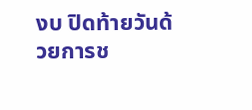งบ ปิดท้ายวันด้วยการช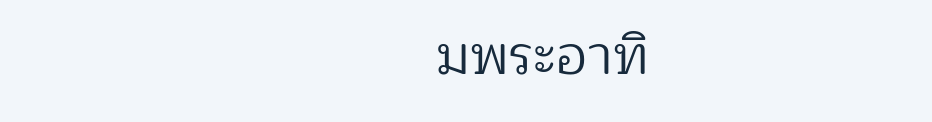มพระอาทิ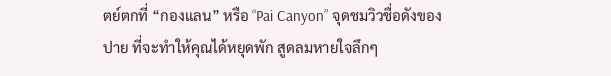ตย์ตกที่ “กองแลน” หรือ “Pai Canyon” จุดชมวิวชื่อดังของปาย ที่จะทำให้คุณได้หยุดพัก สูดลมหายใจลึกๆ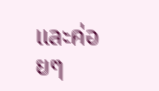และค่อยๆ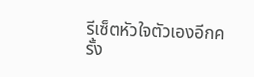รีเซ็ตหัวใจตัวเองอีกครั้ง